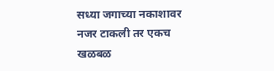सध्या जगाच्या नकाशावर नजर टाकली तर एकच खळबळ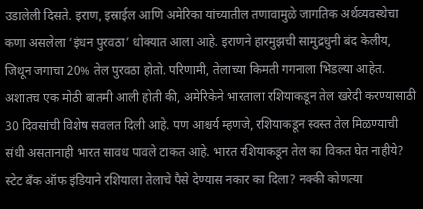उडालेली दिसते. इराण, इस्राईल आणि अमेरिका यांच्यातील तणावामुळे जागतिक अर्थव्यवस्थेचा कणा असलेला ‘इंधन पुरवठा’ धोक्यात आला आहे. इराणने हारमुझची सामुद्रधुनी बंद केलीय, जिथून जगाचा 20% तेल पुरवठा होतो. परिणामी, तेलाच्या किमती गगनाला भिडल्या आहेत. अशातच एक मोठी बातमी आली होती की, अमेरिकेने भारताला रशियाकडून तेल खरेदी करण्यासाठी 30 दिवसांची विशेष सवलत दिली आहे. पण आश्चर्य म्हणजे, रशियाकडून स्वस्त तेल मिळण्याची संधी असतानाही भारत सावध पावले टाकत आहे. भारत रशियाकडून तेल का विकत घेत नाहीये? स्टेट बँक ऑफ इंडियाने रशियाला तेलाचे पैसे देण्यास नकार का दिला? नक्की कोणत्या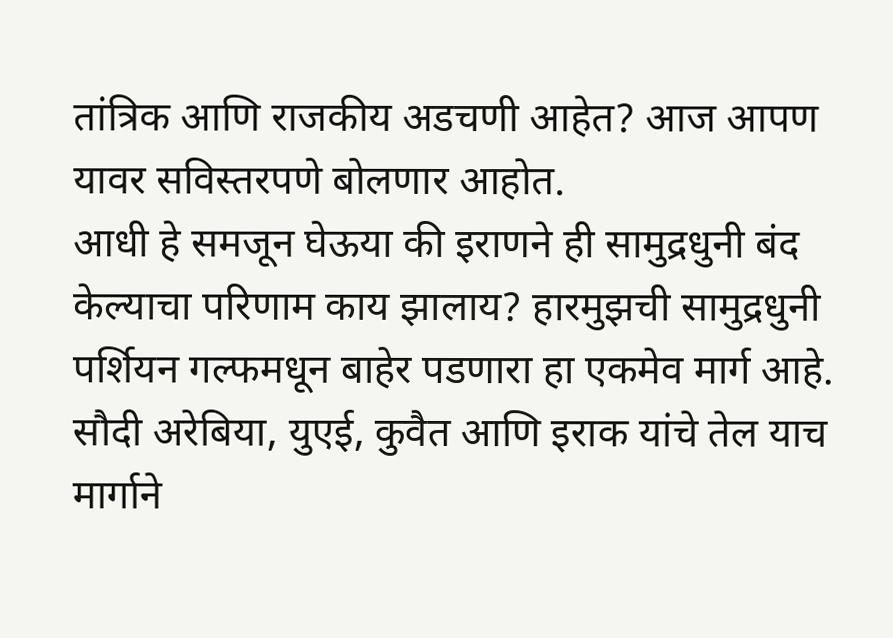तांत्रिक आणि राजकीय अडचणी आहेत? आज आपण यावर सविस्तरपणे बोलणार आहोत.
आधी हे समजून घेऊया की इराणने ही सामुद्रधुनी बंद केल्याचा परिणाम काय झालाय? हारमुझची सामुद्रधुनी पर्शियन गल्फमधून बाहेर पडणारा हा एकमेव मार्ग आहे. सौदी अरेबिया, युएई, कुवैत आणि इराक यांचे तेल याच मार्गाने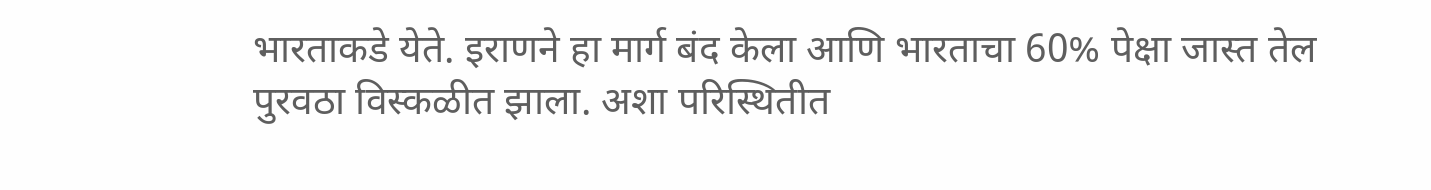भारताकडे येते. इराणने हा मार्ग बंद केला आणि भारताचा 60% पेक्षा जास्त तेल पुरवठा विस्कळीत झाला. अशा परिस्थितीत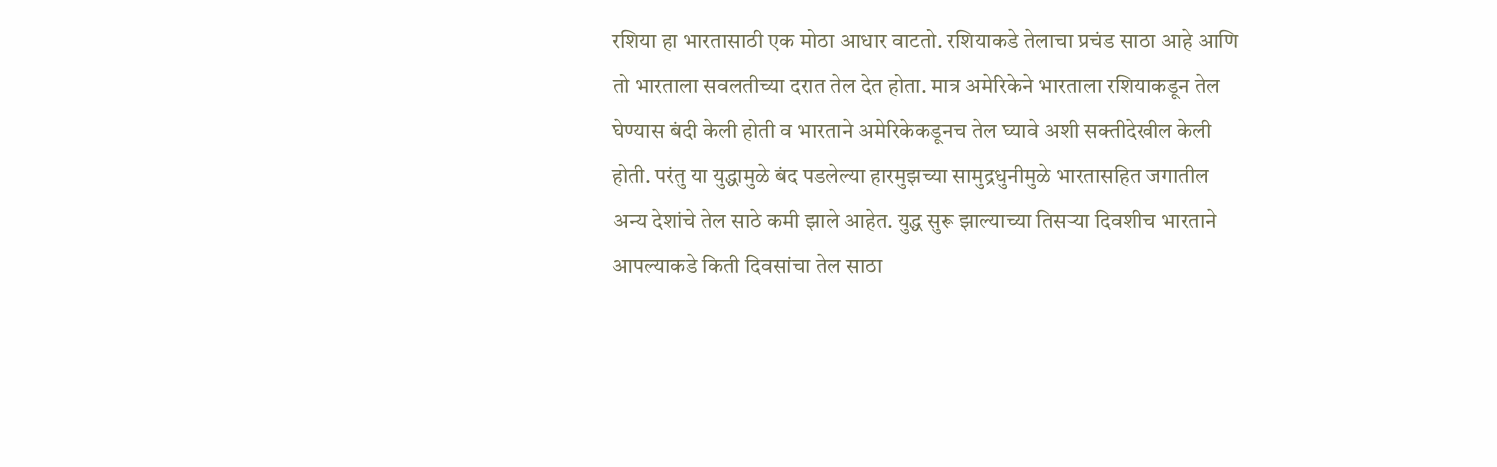रशिया हा भारतासाठी एक मोठा आधार वाटतो. रशियाकडे तेलाचा प्रचंड साठा आहे आणि तो भारताला सवलतीच्या दरात तेल देत होता. मात्र अमेरिकेने भारताला रशियाकडून तेल घेण्यास बंदी केली होती व भारताने अमेरिकेकडूनच तेल घ्यावे अशी सक्तीदेखील केली होती. परंतु या युद्धामुळे बंद पडलेल्या हारमुझच्या सामुद्रधुनीमुळे भारतासहित जगातील अन्य देशांचे तेल साठे कमी झाले आहेत. युद्ध सुरू झाल्याच्या तिसऱ्या दिवशीच भारताने आपल्याकडे किती दिवसांचा तेल साठा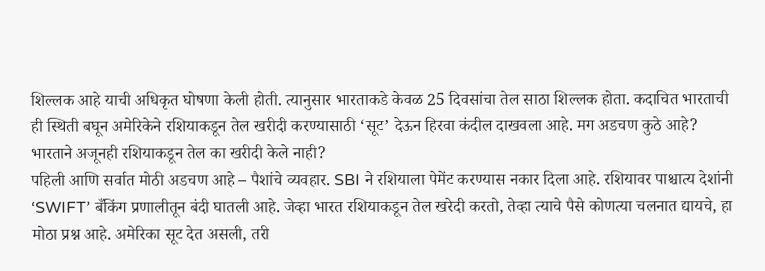शिल्लक आहे याची अधिकृत घोषणा केली होती. त्यानुसार भारताकडे केवळ 25 दिवसांचा तेल साठा शिल्लक होता. कदाचित भारताची ही स्थिती बघून अमेरिकेने रशियाकडून तेल खरीदी करण्यासाठी ‘सूट’ देऊन हिरवा कंदील दाखवला आहे. मग अडचण कुठे आहे? भारताने अजूनही रशियाकडून तेल का खरीदी केले नाही?
पहिली आणि सर्वात मोठी अडचण आहे – पैशांचे व्यवहार. SBI ने रशियाला पेमेंट करण्यास नकार दिला आहे. रशियावर पाश्चात्य देशांनी ‘SWIFT’ बँकिंग प्रणालीतून बंदी घातली आहे. जेव्हा भारत रशियाकडून तेल खरेदी करतो, तेव्हा त्याचे पैसे कोणत्या चलनात द्यायचे, हा मोठा प्रश्न आहे. अमेरिका सूट देत असली, तरी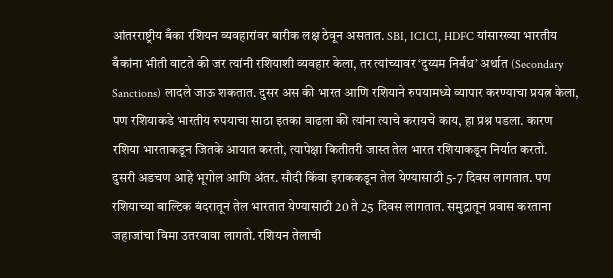आंतरराष्ट्रीय बँका रशियन व्यवहारांवर बारीक लक्ष ठेवून असतात. SBI, ICICI, HDFC यांसारख्या भारतीय बँकांना भीती वाटते की जर त्यांनी रशियाशी व्यवहार केला, तर त्यांच्यावर ‘दुय्यम निर्बंध’ अर्थात (Secondary Sanctions) लादले जाऊ शकतात. दुसर अस की भारत आणि रशियाने रुपयामध्ये व्यापार करण्याचा प्रयत्न केला, पण रशियाकडे भारतीय रुपयाचा साठा इतका वाढला की त्यांना त्याचे करायचे काय, हा प्रश्न पडला. कारण रशिया भारताकडून जितके आयात करतो, त्यापेक्षा कितीतरी जास्त तेल भारत रशियाकडून निर्यात करतो.
दुसरी अडचण आहे भूगोल आणि अंतर. सौदी किंवा इराककडून तेल येण्यासाठी 5-7 दिवस लागतात. पण रशियाच्या बाल्टिक बंदरातून तेल भारतात येण्यासाठी 20 ते 25 दिवस लागतात. समुद्रातून प्रवास करताना जहाजांचा विमा उतरवावा लागतो. रशियन तेलाची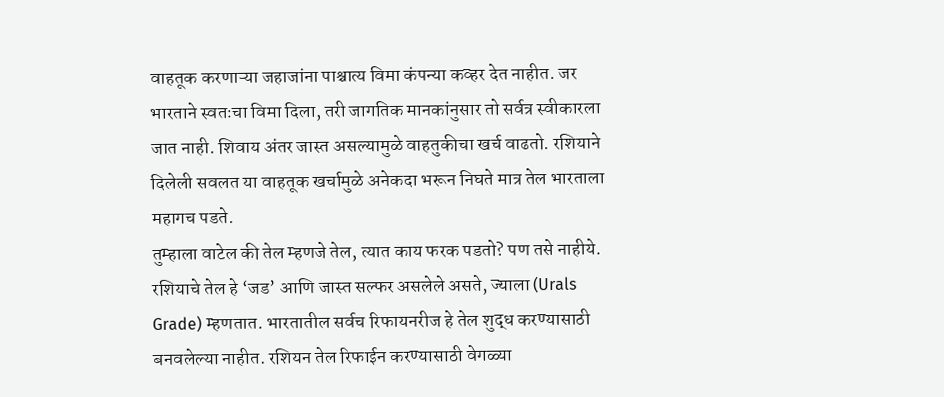वाहतूक करणाऱ्या जहाजांना पाश्चात्य विमा कंपन्या कव्हर देत नाहीत. जर भारताने स्वतःचा विमा दिला, तरी जागतिक मानकांनुसार तो सर्वत्र स्वीकारला जात नाही. शिवाय अंतर जास्त असल्यामुळे वाहतुकीचा खर्च वाढतो. रशियाने दिलेली सवलत या वाहतूक खर्चामुळे अनेकदा भरून निघते मात्र तेल भारताला महागच पडते.
तुम्हाला वाटेल की तेल म्हणजे तेल, त्यात काय फरक पडतो? पण तसे नाहीये. रशियाचे तेल हे ‘जड’ आणि जास्त सल्फर असलेले असते, ज्याला (Urals Grade) म्हणतात. भारतातील सर्वच रिफायनरीज हे तेल शुद्ध करण्यासाठी बनवलेल्या नाहीत. रशियन तेल रिफाईन करण्यासाठी वेगळ्या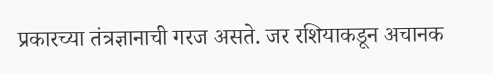प्रकारच्या तंत्रज्ञानाची गरज असते. जर रशियाकडून अचानक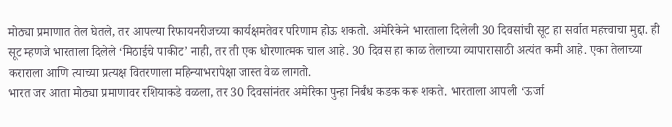मोठ्या प्रमाणात तेल घेतले, तर आपल्या रिफायनरीजच्या कार्यक्षमतेवर परिणाम होऊ शकतो. अमेरिकेने भारताला दिलेली 30 दिवसांची सूट हा सर्वात महत्त्वाचा मुद्दा. ही सूट म्हणजे भारताला दिलेले ‘मिठाईचे पाकीट’ नाही, तर ती एक धोरणात्मक चाल आहे. 30 दिवस हा काळ तेलाच्या व्यापारासाठी अत्यंत कमी आहे. एका तेलाच्या कराराला आणि त्याच्या प्रत्यक्ष वितरणाला महिन्याभरापेक्षा जास्त वेळ लागतो.
भारत जर आता मोठ्या प्रमाणावर रशियाकडे वळला, तर 30 दिवसांनंतर अमेरिका पुन्हा निर्बंध कडक करू शकते. भारताला आपली ‘ऊर्जा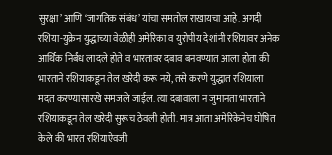सुरक्षा’ आणि ‘जागतिक संबंध’ यांचा समतोल राखायचा आहे. अगदी रशिया-युक्रेन युद्धाच्या वेळीही अमेरिका व युरोपीय देशांनी रशियावर अनेक आर्थिक निर्बंध लादले होते व भारतावर दबाव बनवण्यात आला होता की भारताने रशियाकडून तेल खरेदी करू नये, तसे करणे युद्धात रशियाला मदत करण्यासारखे समजले जाईल. त्या दबावाला न जुमानता भारताने रशियाकडून तेल खरेदी सुरूच ठेवली होती. मात्र आता अमेरिकेनेच घोषित केले की भारत रशियाऐवजी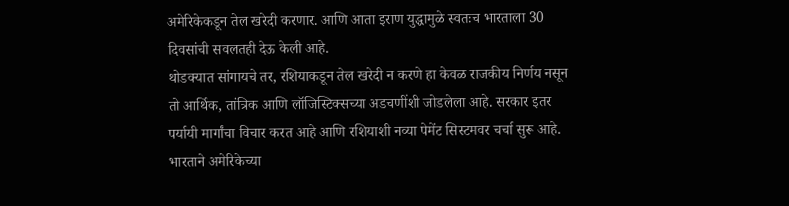अमेरिकेकडून तेल खरेदी करणार. आणि आता इराण युद्धामुळे स्वतःच भारताला 30 दिवसांची सवलतही देऊ केली आहे.
थोडक्यात सांगायचे तर, रशियाकडून तेल खरेदी न करणे हा केवळ राजकीय निर्णय नसून तो आर्थिक, तांत्रिक आणि लॉजिस्टिक्सच्या अडचणींशी जोडलेला आहे. सरकार इतर पर्यायी मार्गांचा विचार करत आहे आणि रशियाशी नव्या पेमेंट सिस्टमवर चर्चा सुरू आहे. भारताने अमेरिकेच्या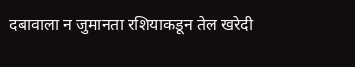दबावाला न जुमानता रशियाकडून तेल खरेदी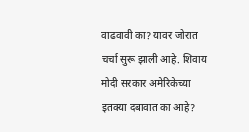वाढवावी का? यावर जोरात चर्चा सुरू झाली आहे. शिवाय मोदी सरकार अमेरिकेच्या इतक्या दबावात का आहे?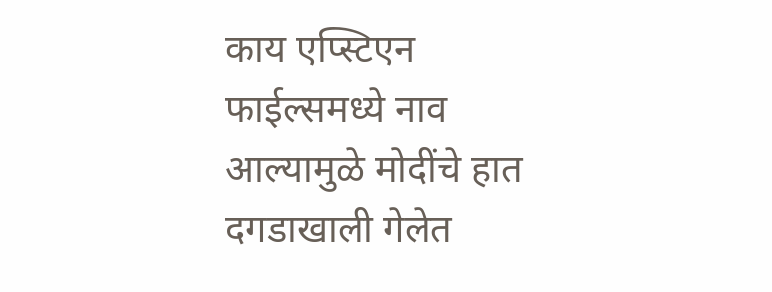काय एप्स्टिएन फाईल्समध्ये नाव आल्यामुळे मोदींचे हात दगडाखाली गेलेत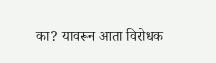का? यावरून आता विरोधक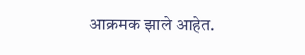आक्रमक झाले आहेत.